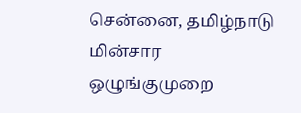சென்னை, தமிழ்நாடு மின்சார ஒழுங்குமுறை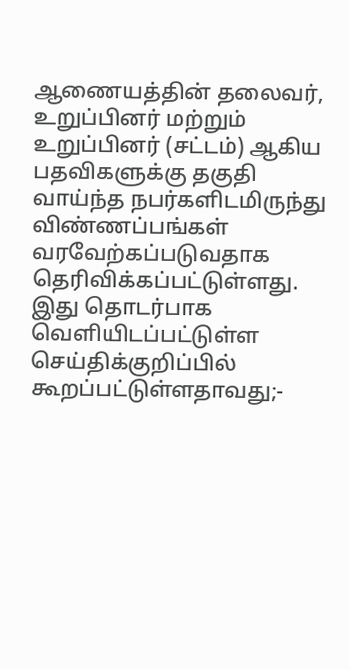ஆணையத்தின் தலைவர், உறுப்பினர் மற்றும் உறுப்பினர் (சட்டம்) ஆகிய பதவிகளுக்கு தகுதி வாய்ந்த நபர்களிடமிருந்து விண்ணப்பங்கள் வரவேற்கப்படுவதாக தெரிவிக்கப்பட்டுள்ளது. இது தொடர்பாக வெளியிடப்பட்டுள்ள செய்திக்குறிப்பில் கூறப்பட்டுள்ளதாவது;-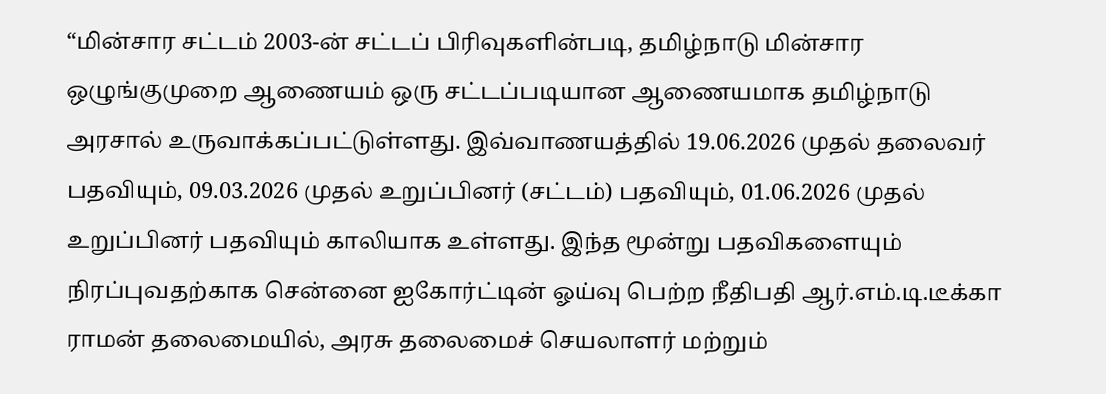“மின்சார சட்டம் 2003-ன் சட்டப் பிரிவுகளின்படி, தமிழ்நாடு மின்சார ஒழுங்குமுறை ஆணையம் ஒரு சட்டப்படியான ஆணையமாக தமிழ்நாடு அரசால் உருவாக்கப்பட்டுள்ளது. இவ்வாணயத்தில் 19.06.2026 முதல் தலைவர் பதவியும், 09.03.2026 முதல் உறுப்பினர் (சட்டம்) பதவியும், 01.06.2026 முதல் உறுப்பினர் பதவியும் காலியாக உள்ளது. இந்த மூன்று பதவிகளையும் நிரப்புவதற்காக சென்னை ஐகோர்ட்டின் ஓய்வு பெற்ற நீதிபதி ஆர்.எம்.டி.டீக்கா ராமன் தலைமையில், அரசு தலைமைச் செயலாளர் மற்றும்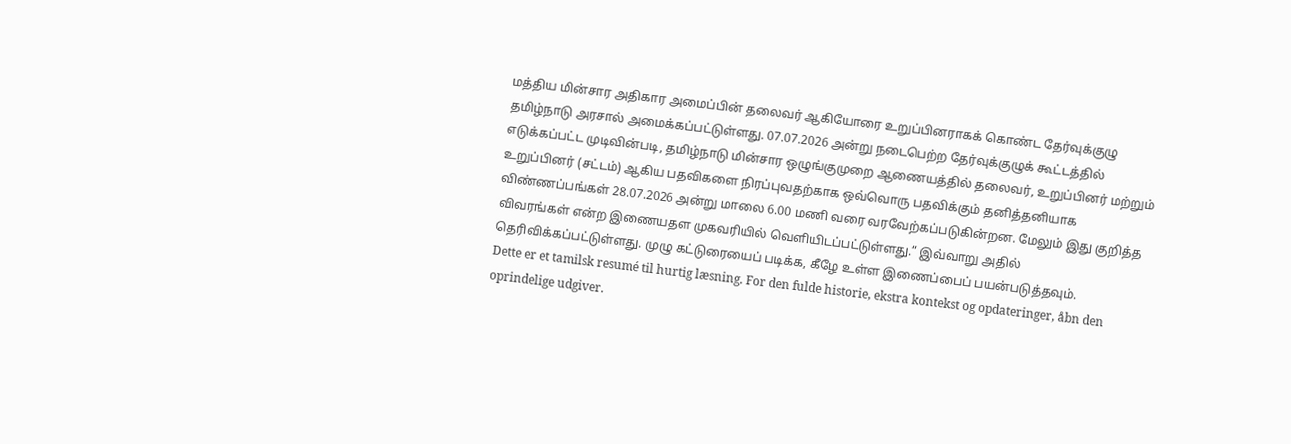மத்திய மின்சார அதிகார அமைப்பின் தலைவர் ஆகியோரை உறுப்பினராகக் கொண்ட தேர்வுக்குழு தமிழ்நாடு அரசால் அமைக்கப்பட்டுள்ளது. 07.07.2026 அன்று நடைபெற்ற தேர்வுக்குழுக் கூட்டத்தில் எடுக்கப்பட்ட முடிவின்படி, தமிழ்நாடு மின்சார ஒழுங்குமுறை ஆணையத்தில் தலைவர், உறுப்பினர் மற்றும் உறுப்பினர் (சட்டம்) ஆகிய பதவிகளை நிரப்புவதற்காக ஒவ்வொரு பதவிக்கும் தனித்தனியாக விண்ணப்பங்கள் 28.07.2026 அன்று மாலை 6.00 மணி வரை வரவேற்கப்படுகின்றன. மேலும் இது குறித்த விவரங்கள் என்ற இணையதள முகவரியில் வெளியிடப்பட்டுள்ளது.” இவ்வாறு அதில் தெரிவிக்கப்பட்டுள்ளது. முழு கட்டுரையைப் படிக்க, கீழே உள்ள இணைப்பைப் பயன்படுத்தவும்.
Dette er et tamilsk resumé til hurtig læsning. For den fulde historie, ekstra kontekst og opdateringer, åbn den oprindelige udgiver.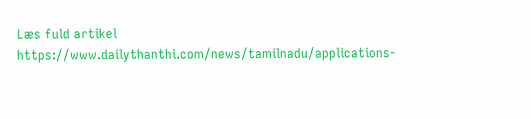Læs fuld artikel
https://www.dailythanthi.com/news/tamilnadu/applications-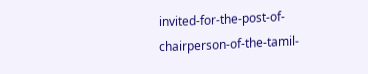invited-for-the-post-of-chairperson-of-the-tamil-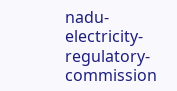nadu-electricity-regulatory-commission